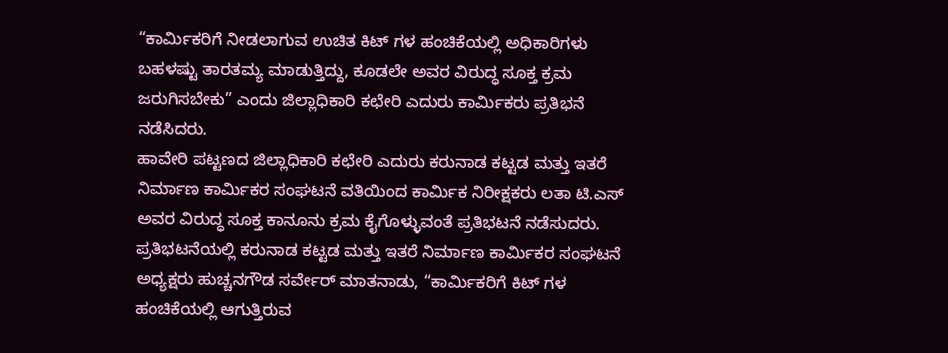“ಕಾರ್ಮಿಕರಿಗೆ ನೀಡಲಾಗುವ ಉಚಿತ ಕಿಟ್ ಗಳ ಹಂಚಿಕೆಯಲ್ಲಿ ಅಧಿಕಾರಿಗಳು ಬಹಳಷ್ಟು ತಾರತಮ್ಯ ಮಾಡುತ್ತಿದ್ದು, ಕೂಡಲೇ ಅವರ ವಿರುದ್ಧ ಸೂಕ್ತ ಕ್ರಮ ಜರುಗಿಸಬೇಕು” ಎಂದು ಜಿಲ್ಲಾಧಿಕಾರಿ ಕಛೇರಿ ಎದುರು ಕಾರ್ಮಿಕರು ಪ್ರತಿಭನೆ ನಡೆಸಿದರು.
ಹಾವೇರಿ ಪಟ್ಟಣದ ಜಿಲ್ಲಾಧಿಕಾರಿ ಕಛೇರಿ ಎದುರು ಕರುನಾಡ ಕಟ್ಟಡ ಮತ್ತು ಇತರೆ ನಿರ್ಮಾಣ ಕಾರ್ಮಿಕರ ಸಂಘಟನೆ ವತಿಯಿಂದ ಕಾರ್ಮಿಕ ನಿರೀಕ್ಷಕರು ಲತಾ ಟಿ.ಎಸ್ ಅವರ ವಿರುದ್ಧ ಸೂಕ್ತ ಕಾನೂನು ಕ್ರಮ ಕೈಗೊಳ್ಳುವಂತೆ ಪ್ರತಿಭಟನೆ ನಡೆಸುದರು.
ಪ್ರತಿಭಟನೆಯಲ್ಲಿ ಕರುನಾಡ ಕಟ್ಟಡ ಮತ್ತು ಇತರೆ ನಿರ್ಮಾಣ ಕಾರ್ಮಿಕರ ಸಂಘಟನೆ ಅಧ್ಯಕ್ಷರು ಹುಚ್ಚನಗೌಡ ಸರ್ವೇರ್ ಮಾತನಾಡು, “ಕಾರ್ಮಿಕರಿಗೆ ಕಿಟ್ ಗಳ ಹಂಚಿಕೆಯಲ್ಲಿ ಆಗುತ್ತಿರುವ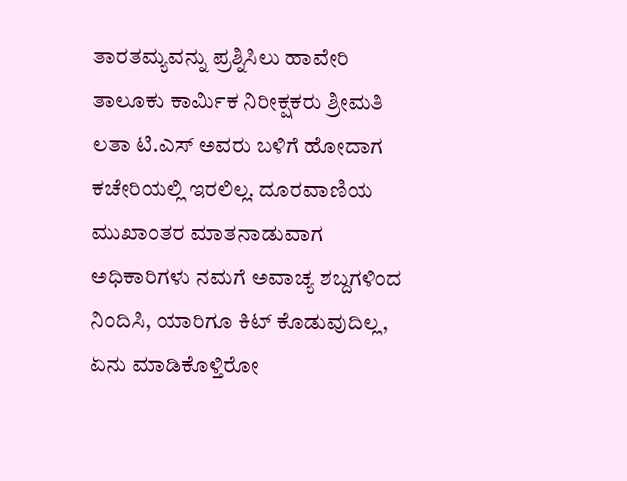ತಾರತಮ್ಯವನ್ನು ಪ್ರಶ್ನಿಸಿಲು ಹಾವೇರಿ ತಾಲೂಕು ಕಾರ್ಮಿಕ ನಿರೀಕ್ಷಕರು ಶ್ರೀಮತಿ ಲತಾ ಟಿ.ಎಸ್ ಅವರು ಬಳಿಗೆ ಹೋದಾಗ ಕಚೇರಿಯಲ್ಲಿ ಇರಲಿಲ್ಲ. ದೂರವಾಣಿಯ ಮುಖಾಂತರ ಮಾತನಾಡುವಾಗ ಅಧಿಕಾರಿಗಳು ನಮಗೆ ಅವಾಚ್ಯ ಶಬ್ದಗಳಿಂದ ನಿಂದಿಸಿ, ಯಾರಿಗೂ ಕಿಟ್ ಕೊಡುವುದಿಲ್ಲ, ಏನು ಮಾಡಿಕೊಳ್ತಿರೋ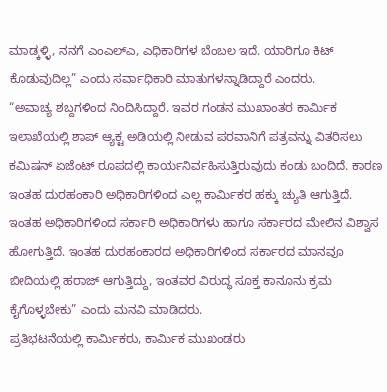ಮಾಡ್ಕಳ್ಳಿ, ನನಗೆ ಎಂಎಲ್ಎ, ಎಧಿಕಾರಿಗಳ ಬೆಂಬಲ ಇದೆ. ಯಾರಿಗೂ ಕಿಟ್ ಕೊಡುವುದಿಲ್ಲ” ಎಂದು ಸರ್ವಾಧಿಕಾರಿ ಮಾತುಗಳನ್ನಾಡಿದ್ದಾರೆ ಎಂದರು.
“ಅವಾಚ್ಯ ಶಬ್ದಗಳಿಂದ ನಿಂದಿಸಿದ್ದಾರೆ. ಇವರ ಗಂಡನ ಮುಖಾಂತರ ಕಾರ್ಮಿಕ ಇಲಾಖೆಯಲ್ಲಿ ಶಾಪ್ ಆ್ಯಕ್ಟ ಅಡಿಯಲ್ಲಿ ನೀಡುವ ಪರವಾನಿಗೆ ಪತ್ರವನ್ನು ವಿತರಿಸಲು ಕಮಿಷನ್ ಏಜೆಂಟ್ ರೂಪದಲ್ಲಿ ಕಾರ್ಯನಿರ್ವಹಿಸುತ್ತಿರುವುದು ಕಂಡು ಬಂದಿದೆ. ಕಾರಣ ಇಂತಹ ದುರಹಂಕಾರಿ ಅಧಿಕಾರಿಗಳಿಂದ ಎಲ್ಲ ಕಾರ್ಮಿಕರ ಹಕ್ಕು ಚ್ಯುತಿ ಆಗುತ್ತಿದೆ. ಇಂತಹ ಅಧಿಕಾರಿಗಳಿಂದ ಸರ್ಕಾರಿ ಅಧಿಕಾರಿಗಳು ಹಾಗೂ ಸರ್ಕಾರದ ಮೇಲಿನ ವಿಶ್ವಾಸ ಹೋಗುತ್ತಿದೆ. ಇಂತಹ ದುರಹಂಕಾರದ ಅಧಿಕಾರಿಗಳಿಂದ ಸರ್ಕಾರದ ಮಾನವೂ ಬೀದಿಯಲ್ಲಿ ಹರಾಜ್ ಆಗುತ್ತಿದ್ದು, ಇಂತವರ ವಿರುದ್ಧ ಸೂಕ್ತ ಕಾನೂನು ಕ್ರಮ ಕೈಗೊಳ್ಳಬೇಕು” ಎಂದು ಮನವಿ ಮಾಡಿದರು.
ಪ್ರತಿಭಟನೆಯಲ್ಲಿ ಕಾರ್ಮಿಕರು, ಕಾರ್ಮಿಕ ಮುಖಂಡರು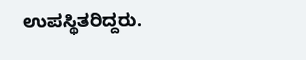ಉಪಸ್ಥಿತರಿದ್ದರು.